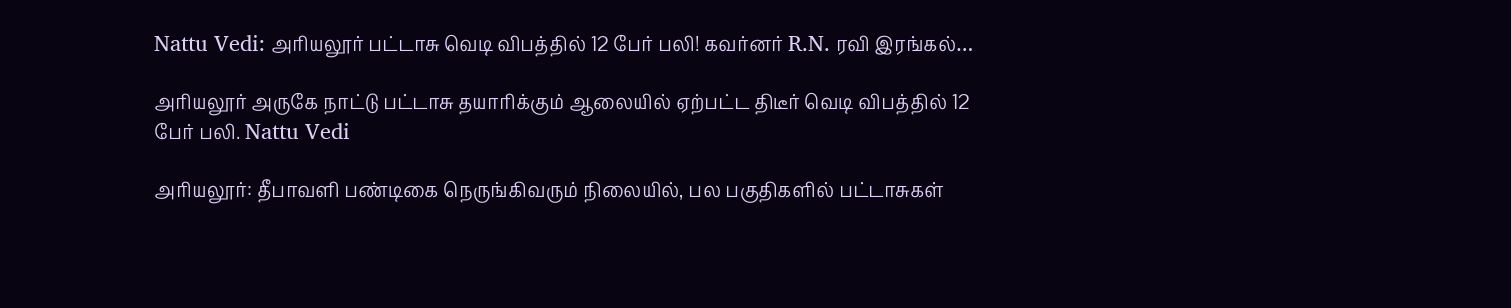Nattu Vedi: அரியலூர் பட்டாசு வெடி விபத்தில் 12 பேர் பலி! கவர்னர் R.N. ரவி இரங்கல்…

அரியலூர் அருகே நாட்டு பட்டாசு தயாரிக்கும் ஆலையில் ஏற்பட்ட திடீர் வெடி விபத்தில் 12 பேர் பலி. Nattu Vedi

அரியலூர்: தீபாவளி பண்டிகை நெருங்கிவரும் நிலையில், பல பகுதிகளில் பட்டாசுகள்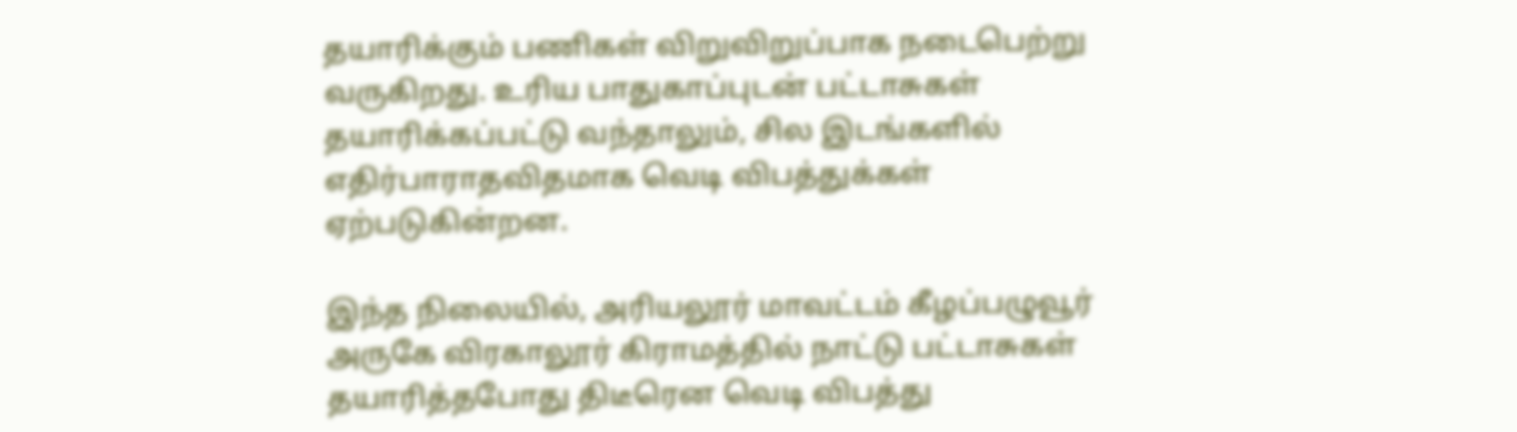தயாரிக்கும் பணிகள் விறுவிறுப்பாக நடைபெற்று வருகிறது. உரிய பாதுகாப்புடன் பட்டாசுகள் தயாரிக்கப்பட்டு வந்தாலும், சில இடங்களில் எதிர்பாராதவிதமாக வெடி விபத்துக்கள் ஏற்படுகின்றன.

இந்த நிலையில், அரியலூர் மாவட்டம் கீழப்பழுவூர் அருகே விரகாலூர் கிராமத்தில் நாட்டு பட்டாசுகள் தயாரித்தபோது திடீரென வெடி விபத்து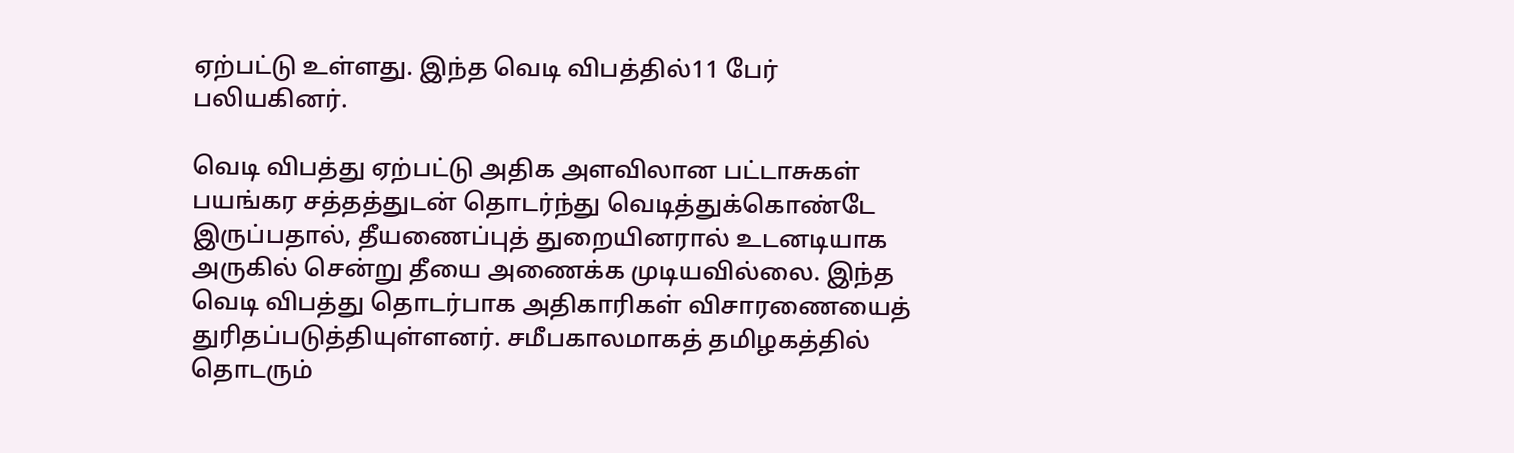ஏற்பட்டு உள்ளது. இந்த வெடி விபத்தில்11 பேர் பலியகினர்.

வெடி விபத்து ஏற்பட்டு அதிக அளவிலான பட்டாசுகள் பயங்கர சத்தத்துடன் தொடர்ந்து வெடித்துக்கொண்டே இருப்பதால், தீயணைப்புத் துறையினரால் உடனடியாக அருகில் சென்று தீயை அணைக்க முடியவில்லை. இந்த வெடி விபத்து தொடர்பாக அதிகாரிகள் விசாரணையைத் துரிதப்படுத்தியுள்ளனர். சமீபகாலமாகத் தமிழகத்தில் தொடரும்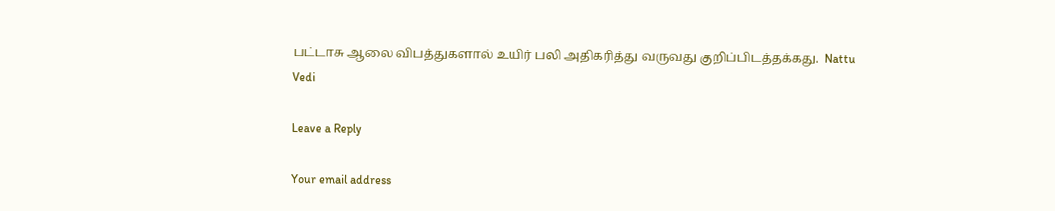பட்டாசு ஆலை விபத்துகளால் உயிர் பலி அதிகரித்து வருவது குறிப்பிடத்தக்கது.  Nattu Vedi

Leave a Reply

Your email address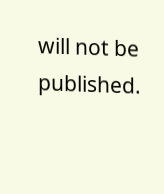will not be published.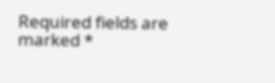Required fields are marked *